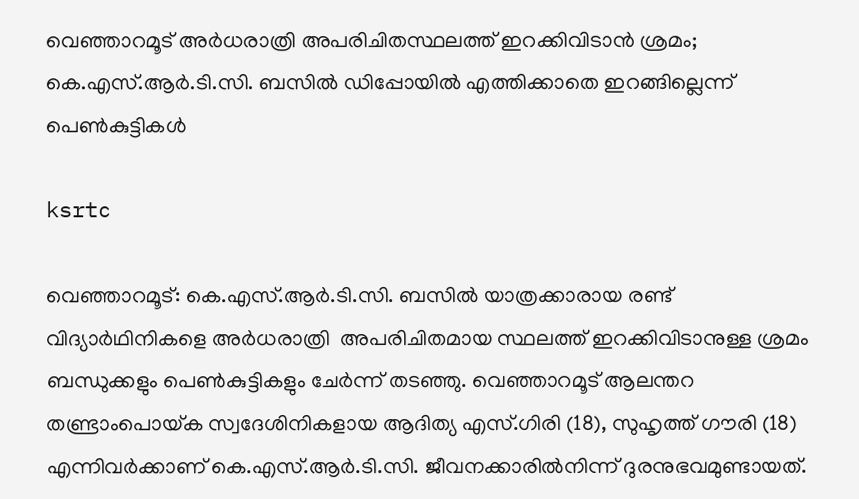വെഞ്ഞാറമൂട് അർധരാത്രി അപരിചിതസ്ഥലത്ത് ഇറക്കിവിടാൻ ശ്രമം; കെ.എസ്.ആർ.ടി.സി. ബസിൽ ഡിപ്പോയിൽ എത്തിക്കാതെ ഇറങ്ങില്ലെന്ന് പെൺകുട്ടികൾ

ksrtc

വെഞ്ഞാറമൂട്: കെ.എസ്.ആർ.ടി.സി. ബസിൽ യാത്രക്കാരായ രണ്ട് വിദ്യാർഥിനികളെ അർധരാത്രി  അപരിചിതമായ സ്ഥലത്ത് ഇറക്കിവിടാനുള്ള ശ്രമം ബന്ധുക്കളും പെൺകുട്ടികളും ചേർന്ന് തടഞ്ഞു. വെഞ്ഞാറമൂട് ആലന്തറ തണ്ട്രാംപൊയ്‌ക സ്വദേശിനികളായ ആദിത്യ എസ്.ഗിരി (18), സുഹൃത്ത് ഗൗരി (18) എന്നിവർക്കാണ് കെ.എസ്.ആർ.ടി.സി. ജീവനക്കാരിൽനിന്ന് ദുരനുഭവമുണ്ടായത്.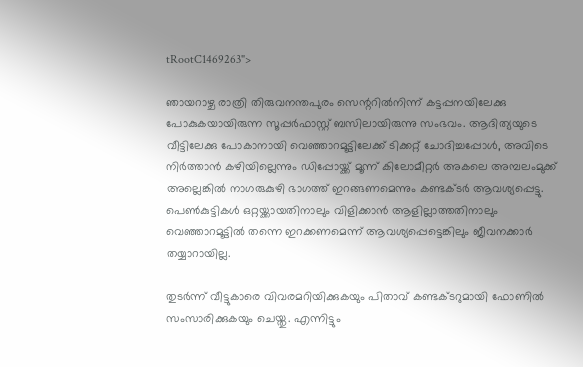tRootC1469263">

ഞായറാഴ്ച രാത്രി തിരുവനന്തപുരം സെന്ററിൽനിന്ന്‌ കട്ടപ്പനയിലേക്കു പോകുകയായിരുന്ന സൂപ്പർഫാസ്റ്റ് ബസിലായിരുന്നു സംഭവം. ആദിത്യയുടെ വീട്ടിലേക്കു പോകാനായി വെഞ്ഞാറമൂട്ടിലേക്ക് ടിക്കറ്റ് ചോദിച്ചപ്പോൾ, അവിടെ നിർത്താൻ കഴിയില്ലെന്നും ഡിപ്പോയ്ക്ക് മൂന്ന് കിലോമീറ്റർ അകലെ അമ്പലംമുക്ക് അല്ലെങ്കിൽ നാഗരുകുഴി ഭാഗത്ത് ഇറങ്ങണമെന്നും കണ്ടക്ടർ ആവശ്യപ്പെട്ടു. പെൺകുട്ടികൾ ഒറ്റയ്ക്കായതിനാലും വിളിക്കാൻ ആളില്ലാത്തതിനാലും വെഞ്ഞാറമൂട്ടിൽ തന്നെ ഇറക്കണമെന്ന് ആവശ്യപ്പെട്ടെങ്കിലും ജീവനക്കാർ തയ്യാറായില്ല.

തുടർന്ന് വീട്ടുകാരെ വിവരമറിയിക്കുകയും പിതാവ് കണ്ടക്ടറുമായി ഫോണിൽ സംസാരിക്കുകയും ചെയ്തു. എന്നിട്ടും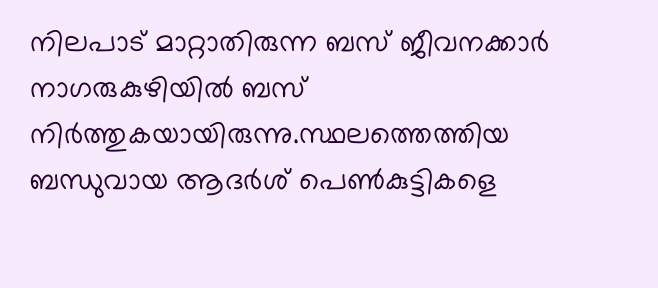നിലപാട് മാറ്റാതിരുന്ന ബസ് ജീവനക്കാർ നാഗരുകുഴിയിൽ ബസ് നിർത്തുകയായിരുന്നു.സ്ഥലത്തെത്തിയ ബന്ധുവായ ആദർശ് പെൺകുട്ടികളെ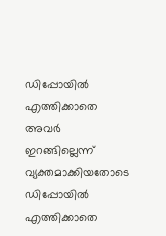ഡിപ്പോയിൽ എത്തിക്കാതെ അവർ ഇറങ്ങില്ലെന്ന് വ്യക്തമാക്കിയതോടെ ഡിപ്പോയിൽ എത്തിക്കാതെ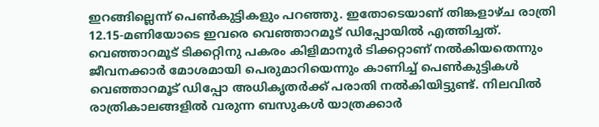ഇറങ്ങില്ലെന്ന് പെൺകുട്ടികളും പറഞ്ഞു. ഇതോടെയാണ് തിങ്കളാഴ്ച രാത്രി 12.15-മണിയോടെ ഇവരെ വെഞ്ഞാറമൂട് ഡിപ്പോയിൽ എത്തിച്ചത്. വെഞ്ഞാറമൂട് ടിക്കറ്റിനു പകരം കിളിമാനൂർ ടിക്കറ്റാണ് നൽകിയതെന്നും ജീവനക്കാർ മോശമായി പെരുമാറിയെന്നും കാണിച്ച് പെൺകുട്ടികൾ വെഞ്ഞാറമൂട് ഡിപ്പോ അധികൃതർക്ക് പരാതി നൽകിയിട്ടുണ്ട്. നിലവിൽ രാത്രികാലങ്ങളിൽ വരുന്ന ബസുകൾ യാത്രക്കാർ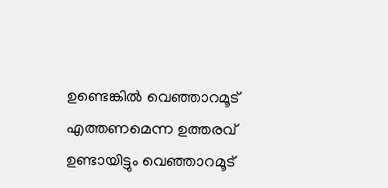ഉണ്ടെങ്കിൽ വെഞ്ഞാറമൂട് എത്തണമെന്ന ഉത്തരവ് ഉണ്ടായിട്ടും വെഞ്ഞാറമൂട്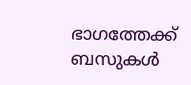ഭാഗത്തേക്ക് ബസുകൾ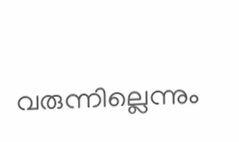വരുന്നില്ലെന്നും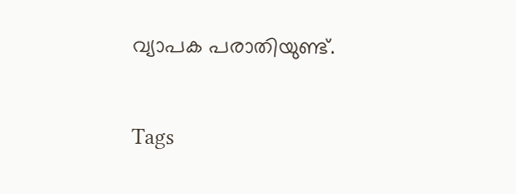വ്യാപക പരാതിയുണ്ട്.


Tags